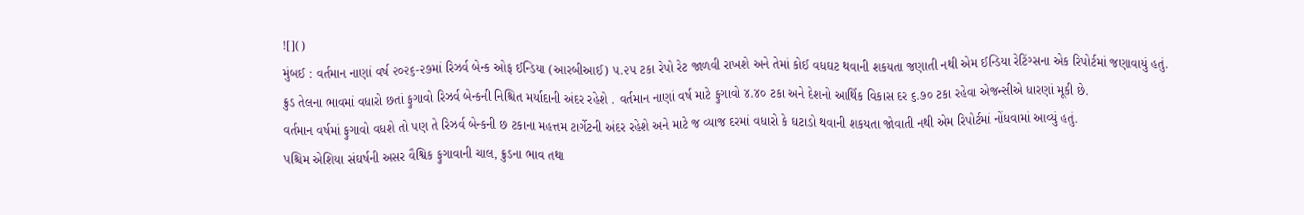![]()
મુંબઈ : વર્તમાન નાણાં વર્ષ ૨૦૨૬-૨૭માં રિઝર્વ બેન્ક ઓફ ઈન્ડિયા (આરબીઆઈ) ૫.૨૫ ટકા રેપો રેટ જાળવી રાખશે અને તેમાં કોઈ વધઘટ થવાની શકયતા જણાતી નથી એમ ઈન્ડિયા રેટિંગ્સના એક રિપોર્ટમાં જણાવાયું હતું.
ક્રુડ તેલના ભાવમાં વધારો છતાં ફુગાવો રિઝર્વ બેન્કની નિશ્ચિત મર્યાદાની અંદર રહેશે . વર્તમાન નાણાં વર્ષ માટે ફુગાવો ૪.૪૦ ટકા અને દેશનો આર્થિક વિકાસ દર ૬.૭૦ ટકા રહેવા એજન્સીએ ધારણાં મૂકી છે.
વર્તમાન વર્ષમાં ફુગાવો વધશે તો પણ તે રિઝર્વ બેન્કની છ ટકાના મહત્તમ ટાર્ગેટની અંદર રહેશે અને માટે જ વ્યાજ દરમાં વધારો કે ઘટાડો થવાની શકયતા જોવાતી નથી એમ રિપોર્ટમાં નોંધવામાં આવ્યું હતું.
પશ્ચિમ એશિયા સંઘર્ષની અસર વૈશ્વિક ફુગાવાની ચાલ, ક્રુડના ભાવ તથા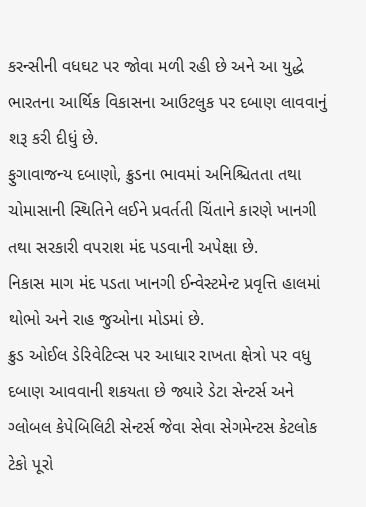કરન્સીની વધઘટ પર જોવા મળી રહી છે અને આ યુદ્ધે ભારતના આર્થિક વિકાસના આઉટલુક પર દબાણ લાવવાનું શરૂ કરી દીધું છે.
ફુગાવાજન્ય દબાણો, ક્રુડના ભાવમાં અનિશ્ચિતતા તથા ચોમાસાની સ્થિતિને લઈને પ્રવર્તતી ચિંતાને કારણે ખાનગી તથા સરકારી વપરાશ મંદ પડવાની અપેક્ષા છે.
નિકાસ માગ મંદ પડતા ખાનગી ઈન્વેસ્ટમેન્ટ પ્રવૃત્તિ હાલમાં થોભો અને રાહ જુઓના મોડમાં છે.
ક્રુડ ઓઈલ ડેરિવેટિવ્સ પર આધાર રાખતા ક્ષેત્રો પર વધુ દબાણ આવવાની શકયતા છે જ્યારે ડેટા સેન્ટર્સ અને ગ્લોબલ કેપેબિલિટી સેન્ટર્સ જેવા સેવા સેગમેન્ટસ કેટલોક ટેકો પૂરો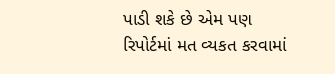પાડી શકે છે એમ પણ રિપોર્ટમાં મત વ્યકત કરવામાં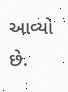આવ્યો છે.